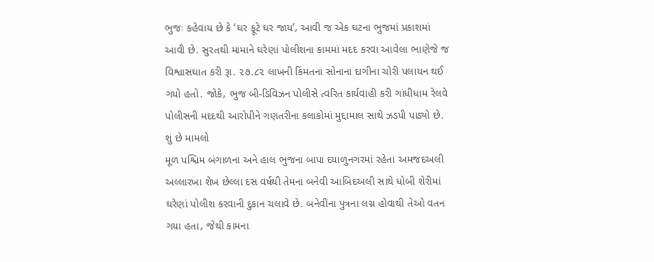ભુજઃ કહેવાય છે કે ‘ઘર ફૂટે ઘર જાય’, આવી જ એક ઘટના ભુજમાં પ્રકાશમાં આવી છે. સુરતથી મામાને ઘરેણાં પોલીશના કામમાં મદદ કરવા આવેલા ભાણેજે જ વિશ્વાસઘાત કરી રૂા. ૨૭.૮૨ લાખની કિંમતના સોનાના દાગીના ચોરી પલાયન થઈ ગયો હતો. જોકે, ભુજ બી-ડિવિઝન પોલીસે ત્વરિત કાર્યવાહી કરી ગાંધીધામ રેલવે પોલીસની મદદથી આરોપીને ગણતરીના કલાકોમાં મુદ્દામાલ સાથે ઝડપી પાડ્યો છે.
શું છે મામલો
મૂળ પશ્ચિમ બંગાળના અને હાલ ભુજના બાપા દયાળુનગરમાં રહેતા અમજદઅલી અલ્લારખા શેખ છેલ્લા દસ વર્ષથી તેમના બનેવી આબિદઅલી સાથે ધોબી શેરીમાં ઘરેણાં પોલીશ કરવાની દુકાન ચલાવે છે. બનેવીના પુત્રના લગ્ન હોવાથી તેઓ વતન ગયા હતા, જેથી કામના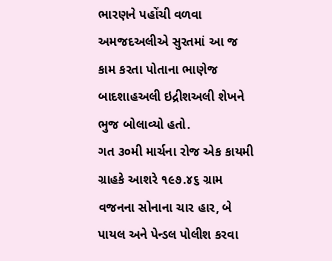ભારણને પહોંચી વળવા અમજદઅલીએ સુરતમાં આ જ કામ કરતા પોતાના ભાણેજ બાદશાહઅલી ઇદ્રીશઅલી શેખને ભુજ બોલાવ્યો હતો.
ગત ૩૦મી માર્ચના રોજ એક કાયમી ગ્રાહકે આશરે ૧૯૭.૪૬ ગ્રામ વજનના સોનાના ચાર હાર, બે પાયલ અને પેન્ડલ પોલીશ કરવા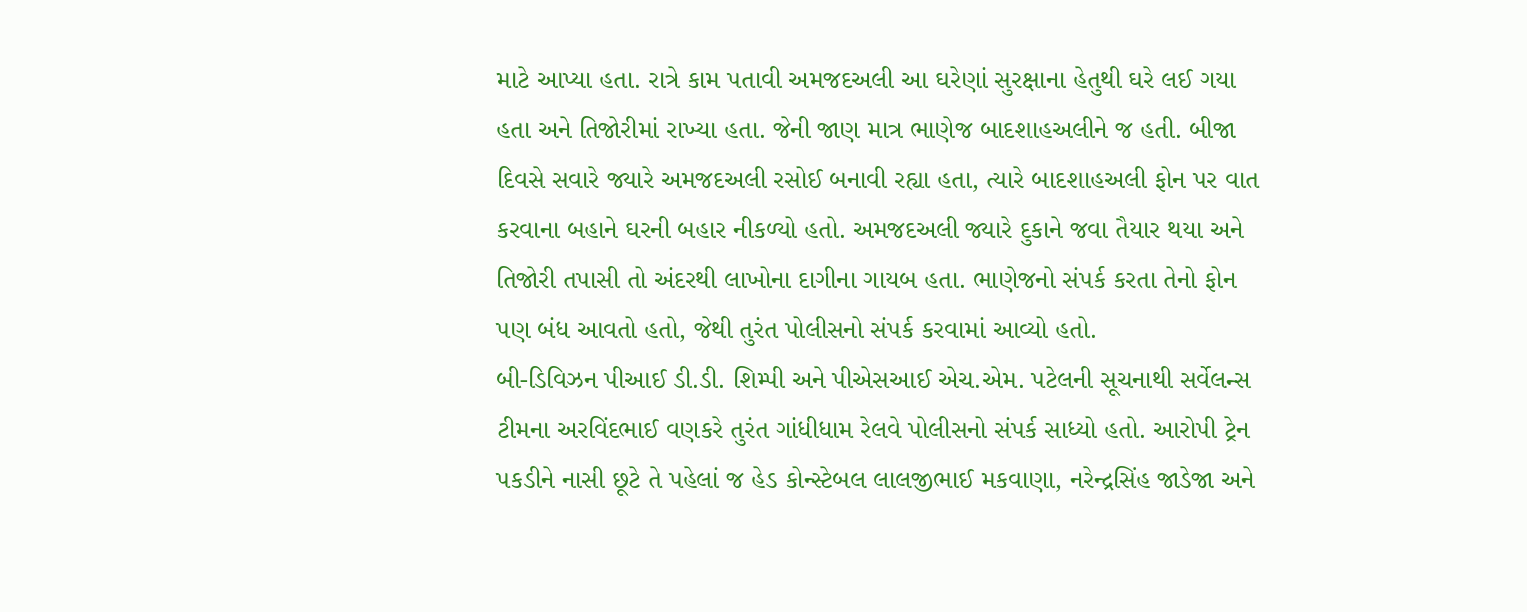માટે આપ્યા હતા. રાત્રે કામ પતાવી અમજદઅલી આ ઘરેણાં સુરક્ષાના હેતુથી ઘરે લઈ ગયા હતા અને તિજોરીમાં રાખ્યા હતા. જેની જાણ માત્ર ભાણેજ બાદશાહઅલીને જ હતી. બીજા દિવસે સવારે જ્યારે અમજદઅલી રસોઈ બનાવી રહ્યા હતા, ત્યારે બાદશાહઅલી ફોન પર વાત કરવાના બહાને ઘરની બહાર નીકળ્યો હતો. અમજદઅલી જ્યારે દુકાને જવા તૈયાર થયા અને તિજોરી તપાસી તો અંદરથી લાખોના દાગીના ગાયબ હતા. ભાણેજનો સંપર્ક કરતા તેનો ફોન પણ બંધ આવતો હતો, જેથી તુરંત પોલીસનો સંપર્ક કરવામાં આવ્યો હતો.
બી-ડિવિઝન પીઆઈ ડી.ડી. શિમ્પી અને પીએસઆઈ એચ.એમ. પટેલની સૂચનાથી સર્વેલન્સ ટીમના અરવિંદભાઈ વણકરે તુરંત ગાંધીધામ રેલવે પોલીસનો સંપર્ક સાધ્યો હતો. આરોપી ટ્રેન પકડીને નાસી છૂટે તે પહેલાં જ હેડ કોન્સ્ટેબલ લાલજીભાઈ મકવાણા, નરેન્દ્રસિંહ જાડેજા અને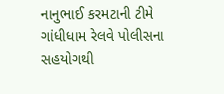નાનુભાઈ કરમટાની ટીમે ગાંધીધામ રેલવે પોલીસના સહયોગથી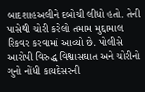બાદશાહઅલીને દબોચી લીધો હતો. તેની પાસેથી ચોરી કરેલો તમામ મુદ્દામાલ રિકવર કરવામાં આવ્યો છે. પોલીસે આરોપી વિરુદ્ધ વિશ્વાસઘાત અને ચોરીનો ગુનો નોંધી કાયદેસરની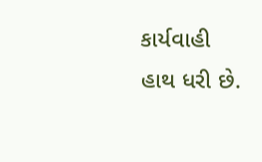કાર્યવાહી હાથ ધરી છે.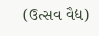(ઉત્સવ વૈદ્ય)